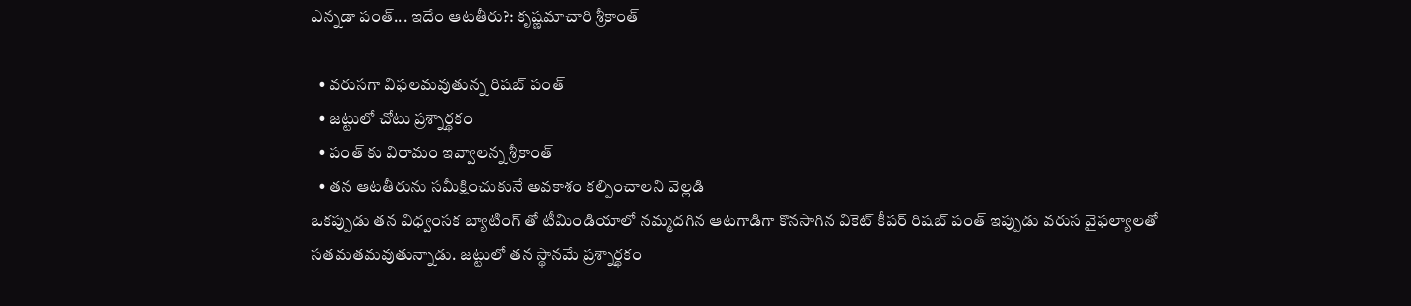ఎన్నడా పంత్... ఇదేం ఆటతీరు?: కృష్ణమాచారి శ్రీకాంత్

  • వరుసగా విఫలమవుతున్న రిషబ్ పంత్
  • జట్టులో చోటు ప్రశ్నార్థకం
  • పంత్ కు విరామం ఇవ్వాలన్న శ్రీకాంత్
  • తన ఆటతీరును సమీక్షించుకునే అవకాశం కల్పించాలని వెల్లడి
ఒకప్పుడు తన విధ్వంసక బ్యాటింగ్ తో టీమిండియాలో నమ్మదగిన ఆటగాడిగా కొనసాగిన వికెట్ కీపర్ రిషబ్ పంత్ ఇప్పుడు వరుస వైఫల్యాలతో సతమతమవుతున్నాడు. జట్టులో తన స్థానమే ప్రశ్నార్థకం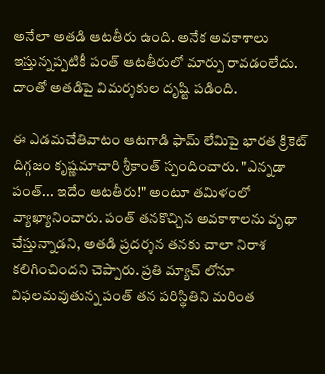అనేలా అతడి ఆటతీరు ఉంది. అనేక అవకాశాలు ఇస్తున్నప్పటికీ పంత్ ఆటతీరులో మార్పు రావడంలేదు. దాంతో అతడిపై విమర్శకుల దృష్టి పడింది.

ఈ ఎడమచేతివాటం ఆటగాడి ఫామ్ లేమిపై భారత క్రికెట్ దిగ్గజం కృష్ణమాచారి శ్రీకాంత్ స్పందించారు. "ఎన్నడా పంత్... ఇదేం ఆటతీరు!" అంటూ తమిళంలో వ్యాఖ్యానించారు. పంత్ తనకొచ్చిన అవకాశాలను వృథా చేస్తున్నాడని, అతడి ప్రదర్శన తనకు చాలా నిరాశ కలిగించిందని చెప్పారు. ప్రతి మ్యాచ్ లోనూ విఫలమవుతున్న పంత్ తన పరిస్థితిని మరింత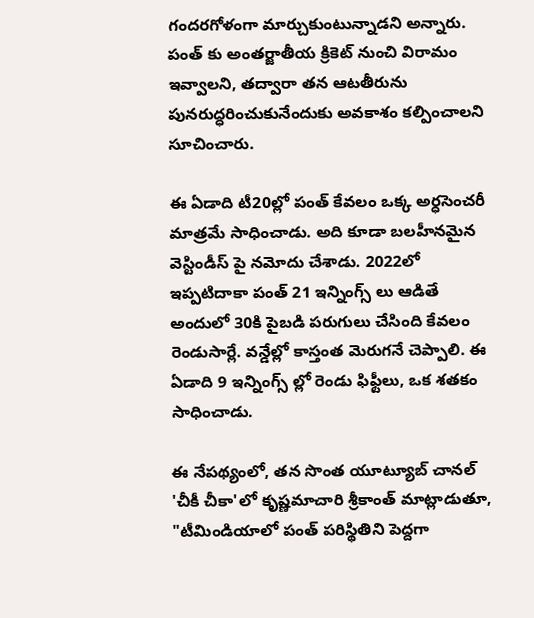గందరగోళంగా మార్చుకుంటున్నాడని అన్నారు. పంత్ కు అంతర్జాతీయ క్రికెట్ నుంచి విరామం ఇవ్వాలని, తద్వారా తన ఆటతీరును పునరుద్ధరించుకునేందుకు అవకాశం కల్పించాలని సూచించారు.

ఈ ఏడాది టీ20ల్లో పంత్ కేవలం ఒక్క అర్ధసెంచరీ మాత్రమే సాధించాడు. అది కూడా బలహీనమైన వెస్టిండీస్ పై నమోదు చేశాడు. 2022లో ఇప్పటిదాకా పంత్ 21 ఇన్నింగ్స్ లు ఆడితే అందులో 30కి పైబడి పరుగులు చేసింది కేవలం రెండుసార్లే. వన్డేల్లో కాస్తంత మెరుగనే చెప్పాలి. ఈ ఏడాది 9 ఇన్నింగ్స్ ల్లో రెండు ఫిఫ్టీలు, ఒక శతకం సాధించాడు.

ఈ నేపథ్యంలో, తన సొంత యూట్యూబ్ చానల్ 'చీకీ చీకా'లో కృష్ణమాచారి శ్రీకాంత్ మాట్లాడుతూ, "టీమిండియాలో పంత్ పరిస్థితిని పెద్దగా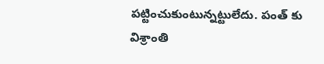పట్టించుకుంటున్నట్టులేదు. పంత్ కు విశ్రాంతి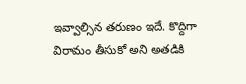ఇవ్వాల్సిన తరుణం ఇదే. కొద్దిగా విరామం తీసుకో అని అతడికి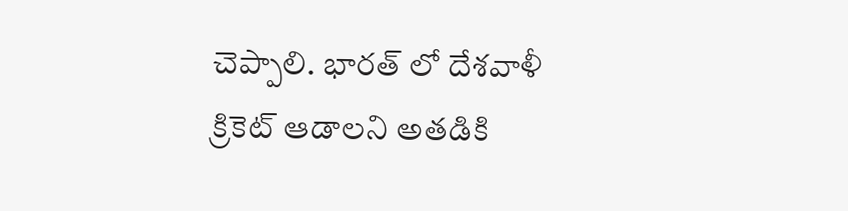చెప్పాలి. భారత్ లో దేశవాళీ క్రికెట్ ఆడాలని అతడికి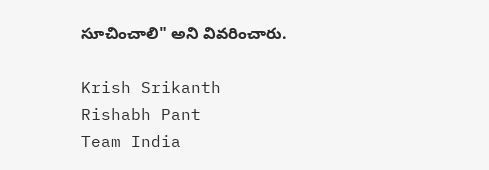సూచించాలి" అని వివరించారు.

Krish Srikanth
Rishabh Pant
Team India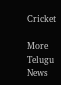Cricket

More Telugu News